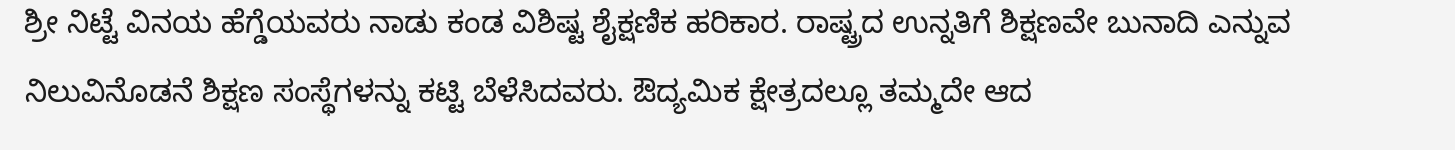ಶ್ರೀ ನಿಟ್ಟೆ ವಿನಯ ಹೆಗ್ಡೆಯವರು ನಾಡು ಕಂಡ ವಿಶಿಷ್ಟ ಶೈಕ್ಷಣಿಕ ಹರಿಕಾರ. ರಾಷ್ಟ್ರದ ಉನ್ನತಿಗೆ ಶಿಕ್ಷಣವೇ ಬುನಾದಿ ಎನ್ನುವ ನಿಲುವಿನೊಡನೆ ಶಿಕ್ಷಣ ಸಂಸ್ಥೆಗಳನ್ನು ಕಟ್ಟಿ ಬೆಳೆಸಿದವರು. ಔದ್ಯಮಿಕ ಕ್ಷೇತ್ರದಲ್ಲೂ ತಮ್ಮದೇ ಆದ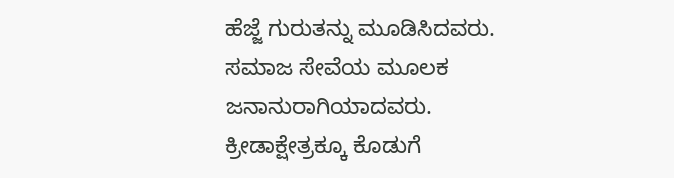ಹೆಜ್ಜೆ ಗುರುತನ್ನು ಮೂಡಿಸಿದವರು. ಸಮಾಜ ಸೇವೆಯ ಮೂಲಕ ಜನಾನುರಾಗಿಯಾದವರು. ಕ್ರೀಡಾಕ್ಷೇತ್ರಕ್ಕೂ ಕೊಡುಗೆ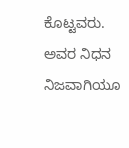ಕೊಟ್ಟವರು. ಅವರ ನಿಧನ ನಿಜವಾಗಿಯೂ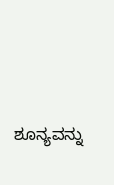ಶೂನ್ಯವನ್ನು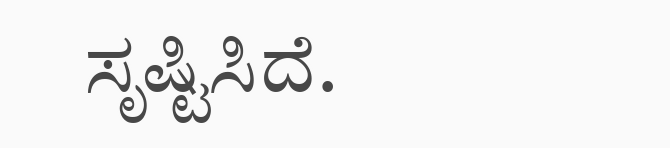ಸೃಷ್ಟಿಸಿದೆ.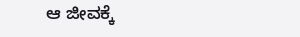ಆ ಜೀವಕ್ಕೆ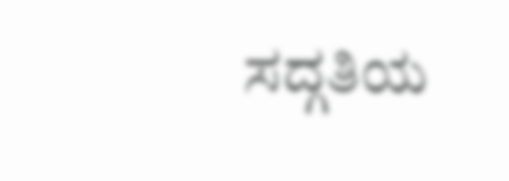ಸದ್ಗತಿಯ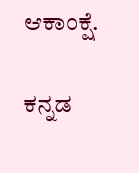ಆಕಾಂಕ್ಷೆ.

ಕನ್ನಡ